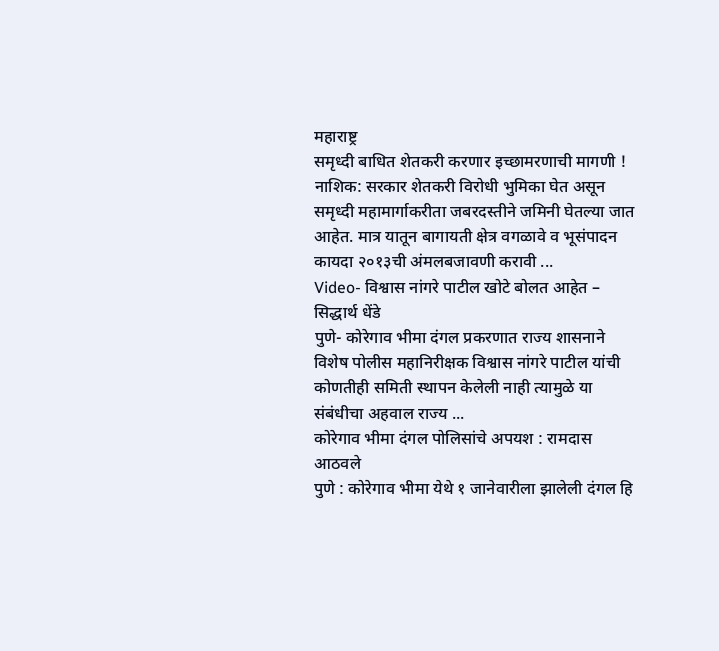महाराष्ट्र
समृध्दी बाधित शेतकरी करणार इच्छामरणाची मागणी !
नाशिक: सरकार शेतकरी विरोधी भुमिका घेत असून समृध्दी महामार्गाकरीता जबरदस्तीने जमिनी घेतल्या जात आहेत. मात्र यातून बागायती क्षेत्र वगळावे व भूसंपादन कायदा २०१३ची अंमलबजावणी करावी ...
Video- विश्वास नांगरे पाटील खोटे बोलत आहेत – सिद्धार्थ धेंडे
पुणे- कोरेगाव भीमा दंगल प्रकरणात राज्य शासनाने विशेष पोलीस महानिरीक्षक विश्वास नांगरे पाटील यांची कोणतीही समिती स्थापन केलेली नाही त्यामुळे या संबंधीचा अहवाल राज्य ...
कोरेगाव भीमा दंगल पोलिसांचे अपयश : रामदास आठवले
पुणे : कोरेगाव भीमा येथे १ जानेवारीला झालेली दंगल हि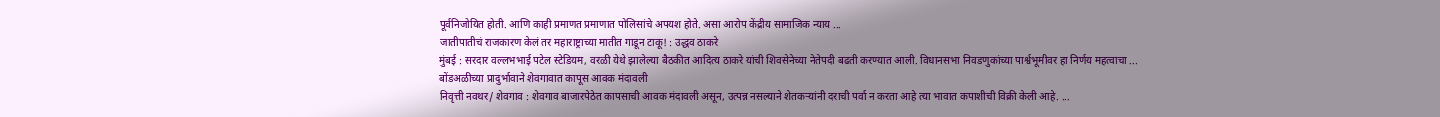पूर्वनिजोयित होती. आणि काही प्रमाणत प्रमाणात पोलिसांचे अपयश होते. असा आरोप केंद्रीय सामाजिक न्याय ...
जातीपातीचं राजकारण केलं तर महाराष्ट्राच्या मातीत गाडून टाकू! : उद्धव ठाकरे
मुंबई : सरदार वल्लभभाई पटेल स्टेडियम, वरळी येथे झालेल्या बैठकीत आदित्य ठाकरे यांची शिवसेनेच्या नेतेपदी बढती करण्यात आली. विधानसभा निवडणुकांच्या पार्श्वभूमीवर हा निर्णय महत्वाचा ...
बोंडअळीच्या प्रादुर्भावाने शेवगावात कापूस आवक मंदावली
निवृत्ती नवथर/ शेवगाव : शेवगाव बाजारपेठेत कापसाची आवक मंदावली असून, उत्पन्न नसल्याने शेतकऱ्यांनी दराची पर्वा न करता आहे त्या भावात कपाशीची विक्री केली आहे. ...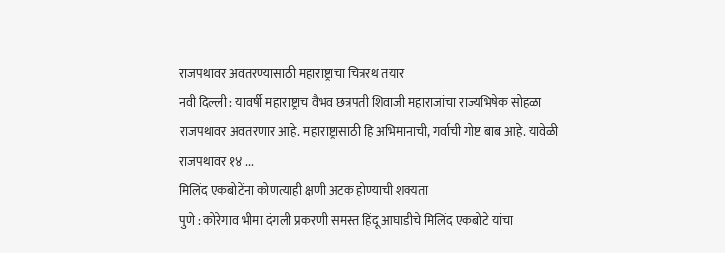राजपथावर अवतरण्यासाठी महाराष्ट्राचा चित्ररथ तयार
नवी दिल्ली : यावर्षी महाराष्ट्राच वैभव छत्रपती शिवाजी महाराजांचा राज्यभिषेक सोहळा राजपथावर अवतरणार आहे. महाराष्ट्रासाठी हि अभिमानाची, गर्वाची गोष्ट बाब आहे. यावेळी राजपथावर १४ ...
मिलिंद एकबोटेंना कोणत्याही क्षणी अटक होण्याची शक्यता
पुणे : कोरेगाव भीमा दंगली प्रकरणी समस्त हिंदू आघाडीचे मिलिंद एकबोटे यांचा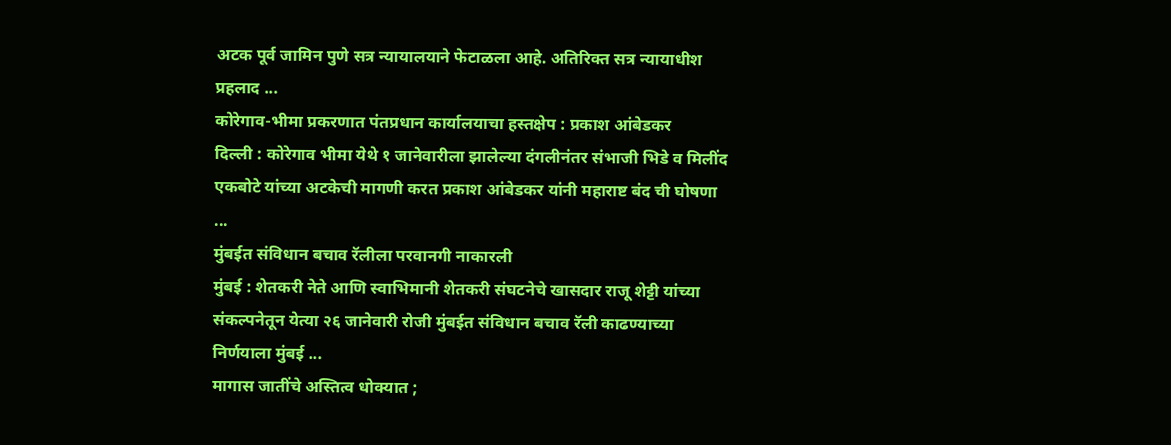अटक पूर्व जामिन पुणे सत्र न्यायालयाने फेटाळला आहे. अतिरिक्त सत्र न्यायाधीश प्रहलाद ...
कोरेगाव-भीमा प्रकरणात पंतप्रधान कार्यालयाचा हस्तक्षेप : प्रकाश आंबेडकर
दिल्ली : कोरेगाव भीमा येथे १ जानेवारीला झालेल्या दंगलीनंतर संभाजी भिडे व मिलींद एकबोटे यांच्या अटकेची मागणी करत प्रकाश आंबेडकर यांनी महाराष्ट बंद ची घोषणा ...
मुंबईत संविधान बचाव रॅलीला परवानगी नाकारली
मुंबई : शेतकरी नेते आणि स्वाभिमानी शेतकरी संघटनेचे खासदार राजू शेट्टी यांच्या संकल्पनेतून येत्या २६ जानेवारी रोजी मुंबईत संविधान बचाव रॅली काढण्याच्या निर्णयाला मुंबई ...
मागास जातींचे अस्तित्व धोक्यात ;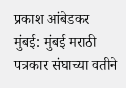प्रकाश आंबेडकर
मुंबई: मुंबई मराठी पत्रकार संघाच्या वतीने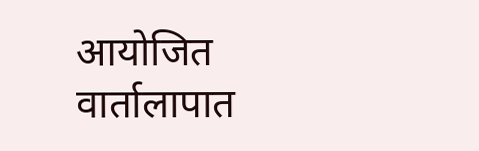आयोजित वार्तालापात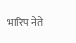भारिप नेते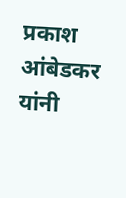प्रकाश आंबेडकर यांनी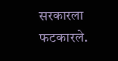सरकारला फटकारले.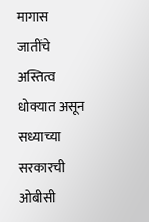मागास जातींचे अस्तित्व धोक्यात असून सध्याच्या सरकारची ओबीसी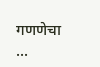गणणेचा ...